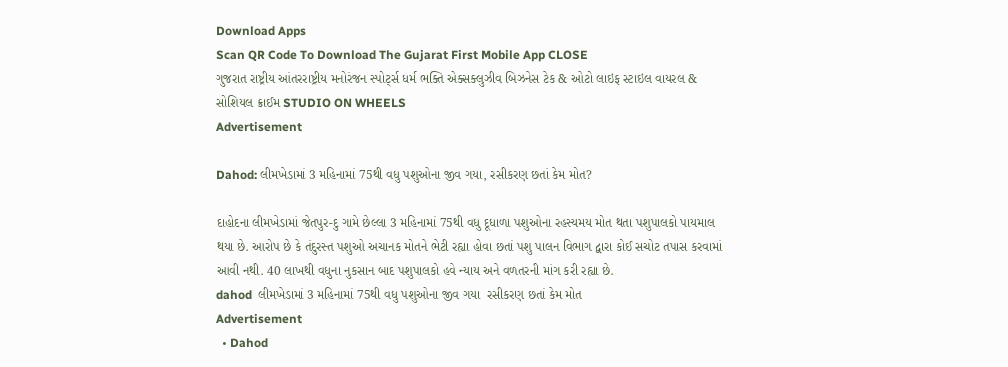Download Apps
Scan QR Code To Download The Gujarat First Mobile App CLOSE
ગુજરાત રાષ્ટ્રીય આંતરરાષ્ટ્રીય મનોરંજન સ્પોર્ટ્સ ધર્મ ભક્તિ એક્સક્લુઝીવ બિઝનેસ ટેક & ઓટો લાઇફ સ્ટાઇલ વાયરલ & સોશિયલ ક્રાઈમ STUDIO ON WHEELS
Advertisement

Dahod: લીમખેડામાં 3 મહિનામાં 75થી વધુ પશુઓના જીવ ગયા, રસીકરણ છતાં કેમ મોત?

દાહોદના લીમખેડામાં જેતપુર-દુ ગામે છેલ્લા 3 મહિનામાં 75થી વધુ દૂધાળા પશુઓના રહસ્યમય મોત થતા પશુપાલકો પાયમાલ થયા છે. આરોપ છે કે તંદુરસ્ત પશુઓ અચાનક મોતને ભેટી રહ્યા હોવા છતાં પશુ પાલન વિભાગ દ્વારા કોઈ સચોટ તપાસ કરવામાં આવી નથી. 40 લાખથી વધુના નુકસાન બાદ પશુપાલકો હવે ન્યાય અને વળતરની માંગ કરી રહ્યા છે.
dahod  લીમખેડામાં 3 મહિનામાં 75થી વધુ પશુઓના જીવ ગયા  રસીકરણ છતાં કેમ મોત
Advertisement
  • Dahod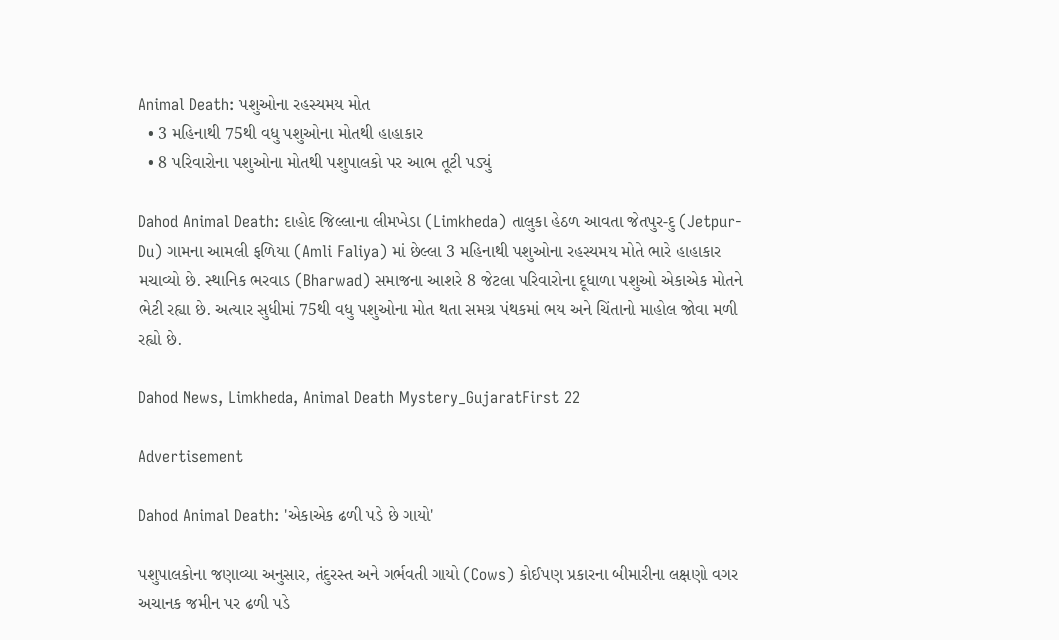Animal Death: પશુઓના રહસ્યમય મોત
  • 3 મહિનાથી 75થી વધુ પશુઓના મોતથી હાહાકાર
  • 8 પરિવારોના પશુઓના મોતથી પશુપાલકો પર આભ તૂટી પડ્યું

Dahod Animal Death: દાહોદ જિલ્લાના લીમખેડા (Limkheda) તાલુકા હેઠળ આવતા જેતપુર-દુ (Jetpur-Du) ગામના આમલી ફળિયા (Amli Faliya) માં છેલ્લા 3 મહિનાથી પશુઓના રહસ્યમય મોતે ભારે હાહાકાર મચાવ્યો છે. સ્થાનિક ભરવાડ (Bharwad) સમાજના આશરે 8 જેટલા પરિવારોના દૂધાળા પશુઓ એકાએક મોતને ભેટી રહ્યા છે. અત્યાર સુધીમાં 75થી વધુ પશુઓના મોત થતા સમગ્ર પંથકમાં ભય અને ચિંતાનો માહોલ જોવા મળી રહ્યો છે.

Dahod News, Limkheda, Animal Death Mystery_GujaratFirst 22

Advertisement

Dahod Animal Death: 'એકાએક ઢળી પડે છે ગાયો'

પશુપાલકોના જણાવ્યા અનુસાર, તંદુરસ્ત અને ગર્ભવતી ગાયો (Cows) કોઈપણ પ્રકારના બીમારીના લક્ષણો વગર અચાનક જમીન પર ઢળી પડે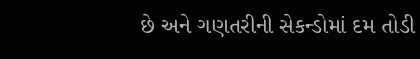છે અને ગણતરીની સેકન્ડોમાં દમ તોડી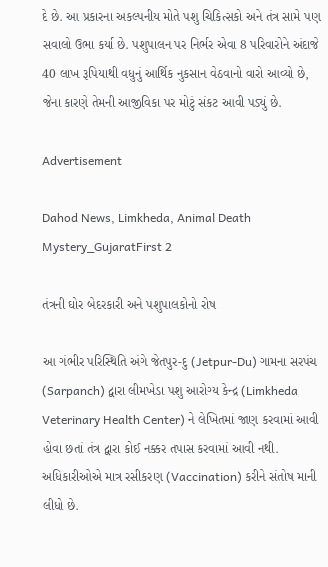દે છે. આ પ્રકારના અકલ્પનીય મોતે પશુ ચિકિત્સકો અને તંત્ર સામે પણ સવાલો ઉભા કર્યા છે. પશુપાલન પર નિર્ભર એવા 8 પરિવારોને અંદાજે 40 લાખ રૂપિયાથી વધુનું આર્થિક નુકસાન વેઠવાનો વારો આવ્યો છે, જેના કારણે તેમની આજીવિકા પર મોટું સંકટ આવી પડ્યું છે.

Advertisement

Dahod News, Limkheda, Animal Death Mystery_GujaratFirst 2

તંત્રની ઘોર બેદરકારી અને પશુપાલકોનો રોષ

આ ગંભીર પરિસ્થિતિ અંગે જેતપુર-દુ (Jetpur-Du) ગામના સરપંચ (Sarpanch) દ્વારા લીમખેડા પશુ આરોગ્ય કેન્દ્ર (Limkheda Veterinary Health Center) ને લેખિતમાં જાણ કરવામાં આવી હોવા છતાં તંત્ર દ્વારા કોઈ નક્કર તપાસ કરવામાં આવી નથી. અધિકારીઓએ માત્ર રસીકરણ (Vaccination) કરીને સંતોષ માની લીધો છે.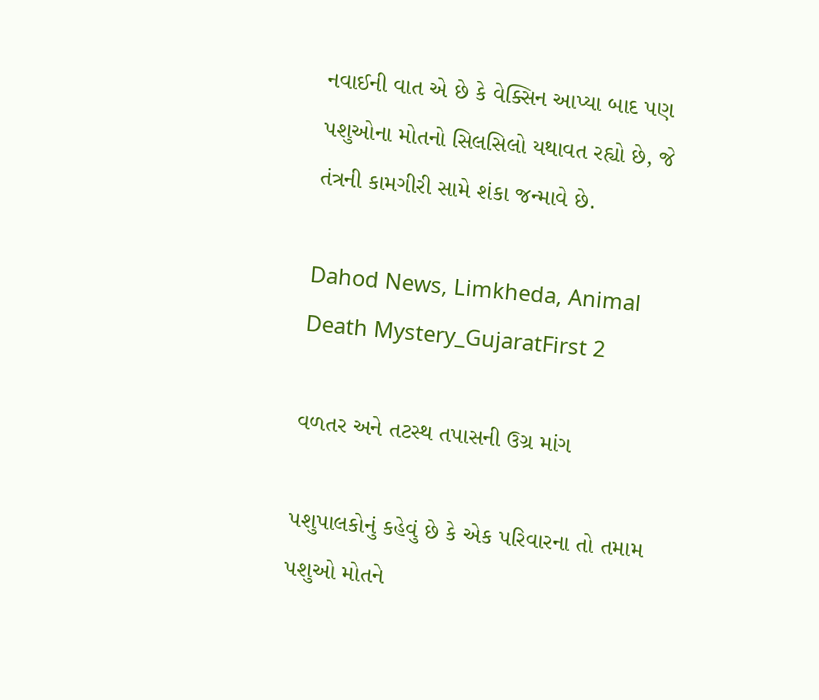નવાઈની વાત એ છે કે વેક્સિન આપ્યા બાદ પણ પશુઓના મોતનો સિલસિલો યથાવત રહ્યો છે, જે તંત્રની કામગીરી સામે શંકા જન્માવે છે.

Dahod News, Limkheda, Animal Death Mystery_GujaratFirst 2

વળતર અને તટસ્થ તપાસની ઉગ્ર માંગ

પશુપાલકોનું કહેવું છે કે એક પરિવારના તો તમામ પશુઓ મોતને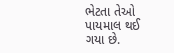ભેટતા તેઓ પાયમાલ થઈ ગયા છે.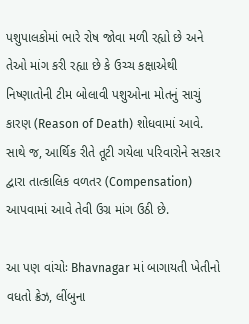પશુપાલકોમાં ભારે રોષ જોવા મળી રહ્યો છે અને તેઓ માંગ કરી રહ્યા છે કે ઉચ્ચ કક્ષાએથી નિષ્ણાતોની ટીમ બોલાવી પશુઓના મોતનું સાચું કારણ (Reason of Death) શોધવામાં આવે. સાથે જ, આર્થિક રીતે તૂટી ગયેલા પરિવારોને સરકાર દ્વારા તાત્કાલિક વળતર (Compensation) આપવામાં આવે તેવી ઉગ્ર માંગ ઉઠી છે.

આ પણ વાંચોઃ Bhavnagar માં બાગાયતી ખેતીનો વધતો ક્રેઝ, લીંબુના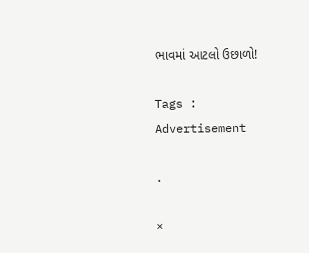ભાવમાં આટલો ઉછાળો!

Tags :
Advertisement

.

×